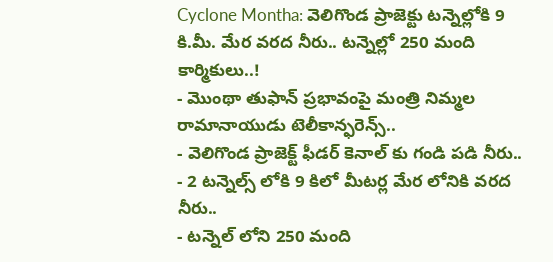Cyclone Montha: వెలిగొండ ప్రాజెక్టు టన్నెల్లోకి 9 కి.మీ. మేర వరద నీరు.. టన్నెల్లో 250 మంది కార్మికులు..!
- మొంథా తుఫాన్ ప్రభావంపై మంత్రి నిమ్మల రామానాయుడు టెలీకాన్ఫరెన్స్..
- వెలిగొండ ప్రాజెక్ట్ ఫీడర్ కెనాల్ కు గండి పడి నీరు..
- 2 టన్నెల్స్ లోకి 9 కిలో మీటర్ల మేర లోనికి వరద నీరు..
- టన్నెల్ లోని 250 మంది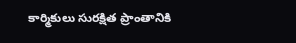కార్మికులు సురక్షిత ప్రాంతానికి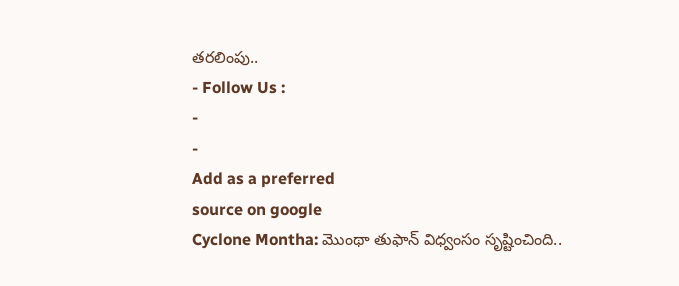తరలింపు..
- Follow Us :
-
-
Add as a preferred
source on google
Cyclone Montha: మొంథా తుఫాన్ విధ్వంసం సృష్టించింది..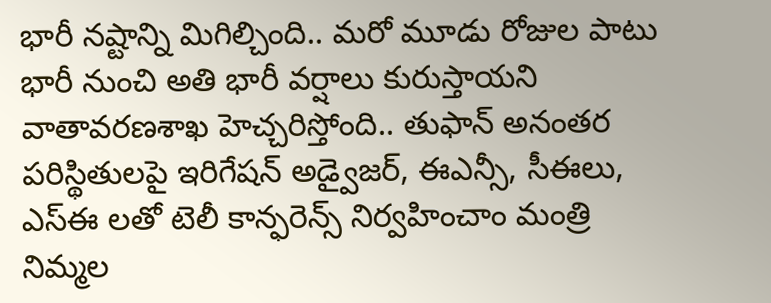భారీ నష్టాన్ని మిగిల్చింది.. మరో మూడు రోజుల పాటు భారీ నుంచి అతి భారీ వర్షాలు కురుస్తాయని వాతావరణశాఖ హెచ్చరిస్తోంది.. తుఫాన్ అనంతర పరిస్థితులపై ఇరిగేషన్ అడ్వైజర్, ఈఎన్సీ, సీఈలు, ఎస్ఈ లతో టెలీ కాన్ఫరెన్స్ నిర్వహించాం మంత్రి నిమ్మల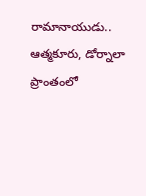రామానాయుడు.. ఆత్మకూరు, డోర్నాలా ప్రాంతంలో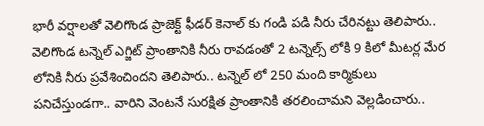భారీ వర్షాలతో వెలిగొండ ప్రాజెక్ట్ ఫీడర్ కెనాల్ కు గండి పడి నీరు చేరినట్టు తెలిపారు.. వెలిగొండ టన్నెల్ ఎగ్జిట్ ప్రాంతానికి నీరు రావడంతో 2 టన్నెల్స్ లోకి 9 కిలో మీటర్ల మేర లోనికి నీరు ప్రవేశించిందని తెలిపారు.. టన్నెల్ లో 250 మంది కార్మికులు పనిచేస్తుండగా.. వారిని వెంటనే సురక్షిత ప్రాంతానికి తరలించామని వెల్లడించారు..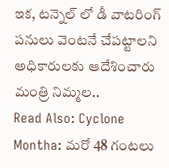ఇక, టన్నెల్ లో డీ వాటరింగ్ పనులు వెంటనే చేపట్టాలని అధికారులకు ఆదేశించారు మంత్రి నిమ్మల..
Read Also: Cyclone Montha: మరో 48 గంటలు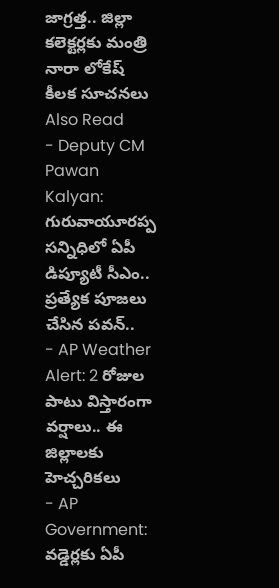జాగ్రత్త.. జిల్లా కలెక్టర్లకు మంత్రి నారా లోకేష్ కీలక సూచనలు
Also Read
- Deputy CM Pawan Kalyan: గురువాయూరప్ప సన్నిధిలో ఏపీ డిప్యూటీ సీఎం.. ప్రత్యేక పూజలు చేసిన పవన్..
- AP Weather Alert: 2 రోజుల పాటు విస్తారంగా వర్షాలు.. ఈ జిల్లాలకు హెచ్చరికలు
- AP Government: వడ్డెర్లకు ఏపీ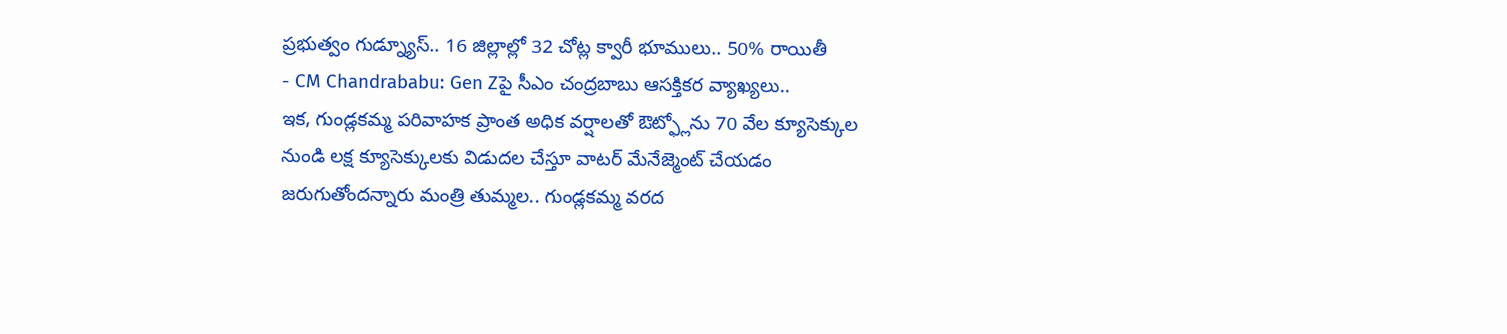ప్రభుత్వం గుడ్న్యూస్.. 16 జిల్లాల్లో 32 చోట్ల క్వారీ భూములు.. 50% రాయితీ
- CM Chandrababu: Gen Zపై సీఎం చంద్రబాబు ఆసక్తికర వ్యాఖ్యలు..
ఇక, గుండ్లకమ్మ పరివాహక ప్రాంత అధిక వర్షాలతో ఔట్ఫ్లోను 70 వేల క్యూసెక్కుల నుండి లక్ష క్యూసెక్కులకు విడుదల చేస్తూ వాటర్ మేనేజ్మెంట్ చేయడం జరుగుతోందన్నారు మంత్రి తుమ్మల.. గుండ్లకమ్మ వరద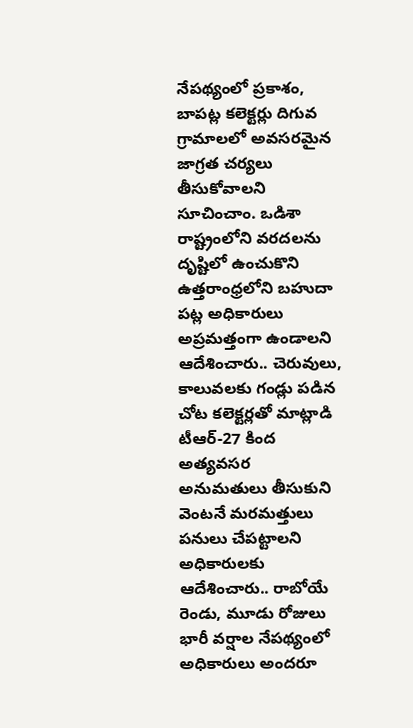నేపథ్యంలో ప్రకాశం, బాపట్ల కలెక్టర్లు దిగువ గ్రామాలలో అవసరమైన జాగ్రత చర్యలు తీసుకోవాలని సూచించాం. ఒడిశా రాష్ట్రంలోని వరదలను దృష్టిలో ఉంచుకొని ఉత్తరాంధ్రలోని బహుదా పట్ల అధికారులు అప్రమత్తంగా ఉండాలని ఆదేశించారు.. చెరువులు, కాలువలకు గండ్లు పడిన చోట కలెక్టర్లతో మాట్లాడి టీఆర్-27 కింద అత్యవసర అనుమతులు తీసుకుని వెంటనే మరమత్తులు పనులు చేపట్టాలని అధికారులకు ఆదేశించారు.. రాబోయే రెండు, మూడు రోజులు భారీ వర్షాల నేపథ్యంలో అధికారులు అందరూ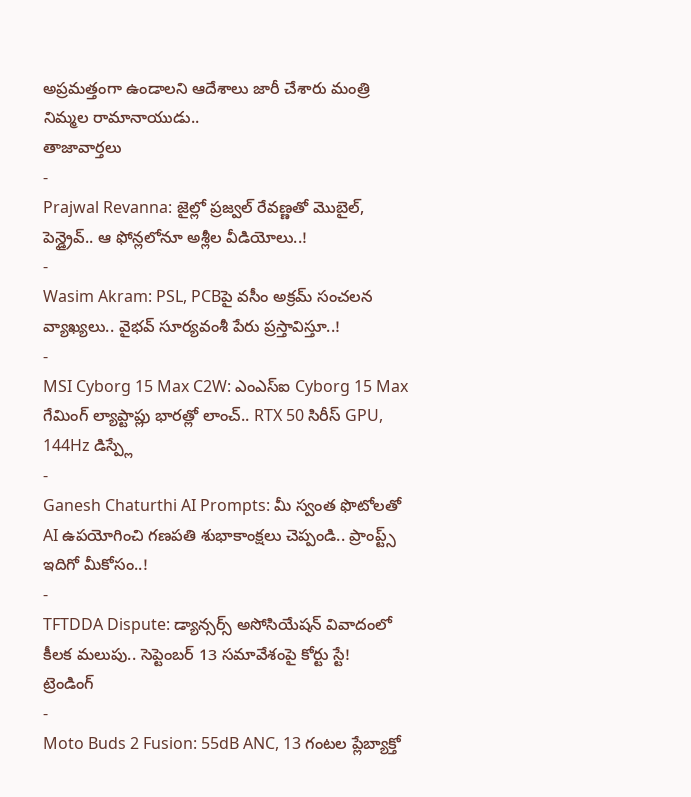అప్రమత్తంగా ఉండాలని ఆదేశాలు జారీ చేశారు మంత్రి నిమ్మల రామానాయుడు..
తాజావార్తలు
-
Prajwal Revanna: జైల్లో ప్రజ్వల్ రేవణ్ణతో మొబైల్, పెన్డ్రైవ్.. ఆ ఫోన్లలోనూ అశ్లీల వీడియోలు..!
-
Wasim Akram: PSL, PCBపై వసీం అక్రమ్ సంచలన వ్యాఖ్యలు.. వైభవ్ సూర్యవంశీ పేరు ప్రస్తావిస్తూ..!
-
MSI Cyborg 15 Max C2W: ఎంఎస్ఐ Cyborg 15 Max గేమింగ్ ల్యాప్టాప్లు భారత్లో లాంచ్.. RTX 50 సిరీస్ GPU, 144Hz డిస్ప్లే
-
Ganesh Chaturthi AI Prompts: మీ స్వంత ఫొటోలతో AI ఉపయోగించి గణపతి శుభాకాంక్షలు చెప్పండి.. ప్రాంప్ట్స్ ఇదిగో మీకోసం..!
-
TFTDDA Dispute: డ్యాన్సర్స్ అసోసియేషన్ వివాదంలో కీలక మలుపు.. సెప్టెంబర్ 13 సమావేశంపై కోర్టు స్టే!
ట్రెండింగ్
-
Moto Buds 2 Fusion: 55dB ANC, 13 గంటల ప్లేబ్యాక్తో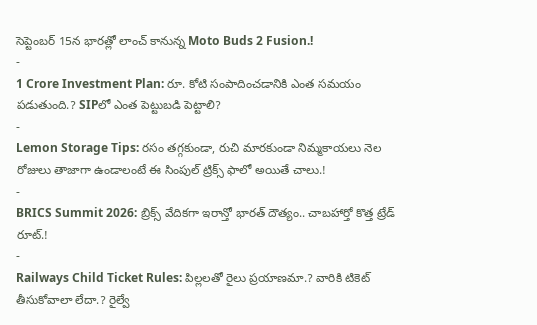సెప్టెంబర్ 15న భారత్లో లాంచ్ కానున్న Moto Buds 2 Fusion.!
-
1 Crore Investment Plan: రూ. కోటి సంపాదించడానికి ఎంత సమయం పడుతుంది.? SIPలో ఎంత పెట్టుబడి పెట్టాలి?
-
Lemon Storage Tips: రసం తగ్గకుండా, రుచి మారకుండా నిమ్మకాయలు నెల రోజులు తాజాగా ఉండాలంటే ఈ సింపుల్ ట్రిక్స్ ఫాలో అయితే చాలు.!
-
BRICS Summit 2026: బ్రిక్స్ వేదికగా ఇరాన్తో భారత్ దౌత్యం.. చాబహార్తో కొత్త ట్రేడ్ రూట్.!
-
Railways Child Ticket Rules: పిల్లలతో రైలు ప్రయాణమా.? వారికి టికెట్ తీసుకోవాలా లేదా.? రైల్వే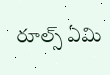రూల్స్ ఏమి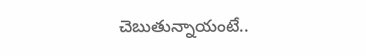చెబుతున్నాయంటే..